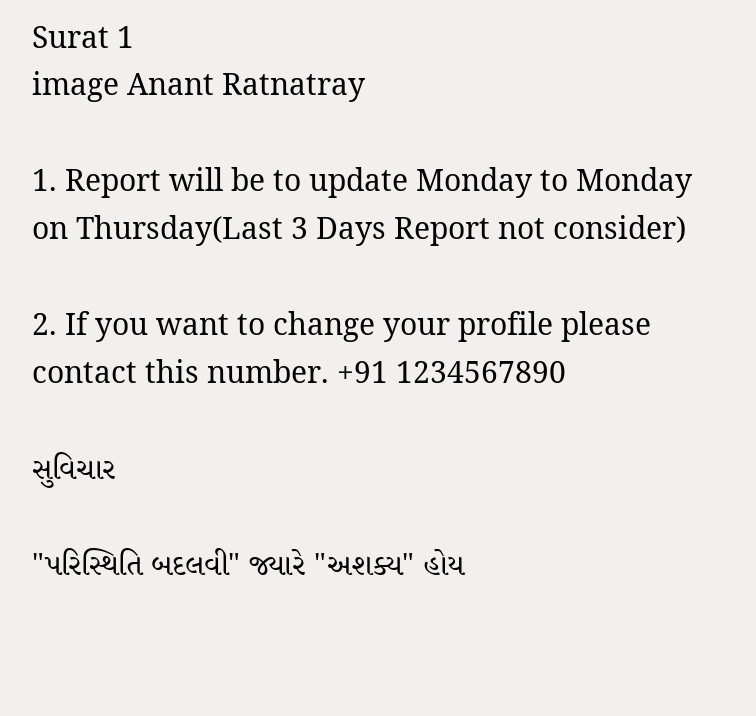Surat 1
image Anant Ratnatray

1. Report will be to update Monday to Monday on Thursday(Last 3 Days Report not consider)

2. If you want to change your profile please contact this number. +91 1234567890

સુવિચાર

"પરિસ્થિતિ બદલવી" જ્યારે "અશક્ય" હોય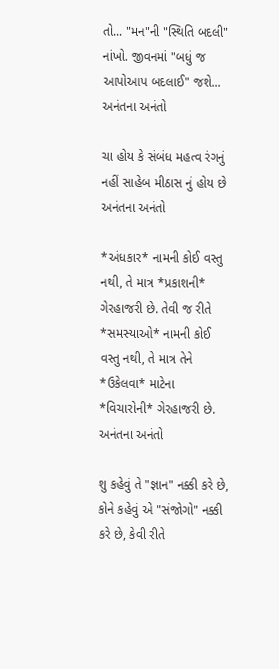તો... "મન"ની "સ્થિતિ બદલી" નાંખો. જીવનમાં "બધું જ આપોઆપ બદલાઈ" જશે... અનંતના અનંતો

ચા હોય કે સંબંધ મહત્વ રંગનું નહીં સાહેબ મીઠાસ નું હોય છે અનંતના અનંતો

*અંધકાર* નામની કોઈ વસ્તુ નથી, તે માત્ર *પ્રકાશની* ગેરહાજરી છે. તેવી જ રીતે *સમસ્યાઓ* નામની કોઈ વસ્તુ નથી, તે માત્ર તેને *ઉકેલવા* માટેના *વિચારોની* ગેરહાજરી છે. અનંતના અનંતો

શુ કહેવું તે "જ્ઞાન" નક્કી કરે છે, કોને કહેવું એ "સંજોગો" નક્કી કરે છે, કેવી રીતે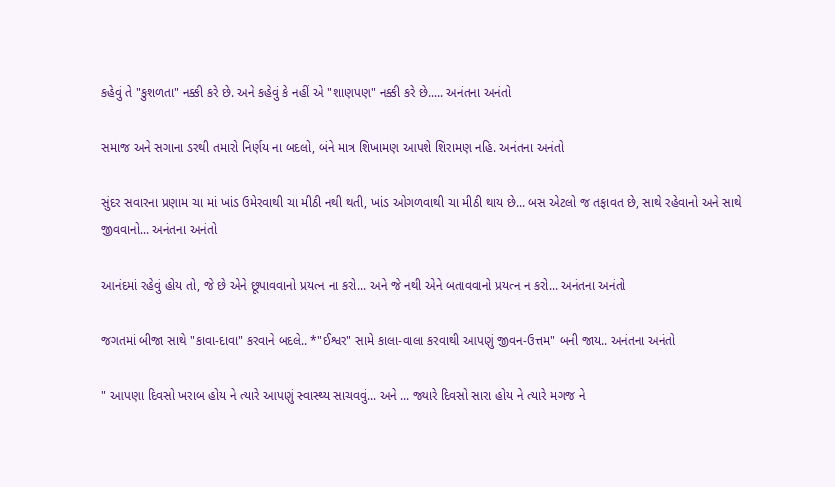કહેવું તે "કુશળતા" નક્કી કરે છે. અને કહેવું કે નહીં એ "શાણપણ" નક્કી કરે છે..... અનંતના અનંતો

સમાજ અને સગાના ડરથી તમારો નિર્ણય ના બદલો, બંને માત્ર શિખામણ આપશે શિરામણ નહિ. અનંતના અનંતો

સુંદર સવારના પ્રણામ ચા માં ખાંડ ઉમેરવાથી ચા મીઠી નથી થતી, ખાંડ ઓગળવાથી ચા મીઠી થાય છે... બસ એટલો જ તફાવત છે, સાથે રહેવાનો અને સાથે જીવવાનો... અનંતના અનંતો

આનંદમાં રહેવું હોય તો, જે છે એને છૂપાવવાનો પ્રયત્ન ના કરો... અને જે નથી એને બતાવવાનો પ્રયત્ન ન કરો... અનંતના અનંતો

જગતમાં બીજા સાથે "કાવા-દાવા" કરવાને બદલે.. *"ઈશ્વર" સામે કાલા-વાલા કરવાથી આપણું જીવન-ઉત્તમ" બની જાય.. અનંતના અનંતો

" આપણા દિવસો ખરાબ હોય ને ત્યારે આપણું સ્વાસ્થ્ય સાચવવું... અને ... જ્યારે દિવસો સારા હોય ને ત્યારે મગજ ને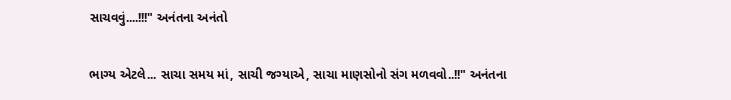સાચવવું....!!!" અનંતના અનંતો

ભાગ્ય એટલે... સાચા સમય માં, સાચી જગ્યાએ, સાચા માણસોનો સંગ મળવવો..!!" અનંતના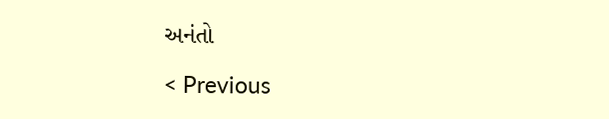અનંતો

< Previous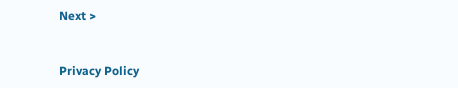Next >


Privacy Policy